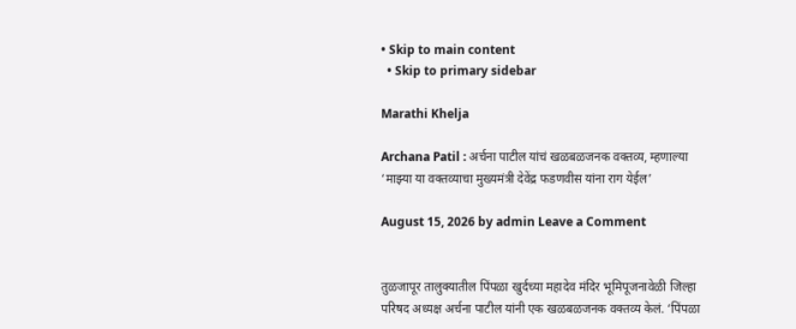• Skip to main content
  • Skip to primary sidebar

Marathi Khelja

Archana Patil : अर्चना पाटील यांचं खळबळजनक वक्तव्य, म्हणाल्या ‘माझ्या या वक्तव्याचा मुख्यमंत्री देवेंद्र फडणवीस यांना राग येईल’

August 15, 2026 by admin Leave a Comment


तुळजापूर तालुक्यातील पिंपळा खुर्दच्या महादेव मंदिर भूमिपूजनावेळी जिल्हा परिषद अध्यक्ष अर्चना पाटील यांनी एक खळबळजनक वक्तव्य केलं. ‘पिंपळा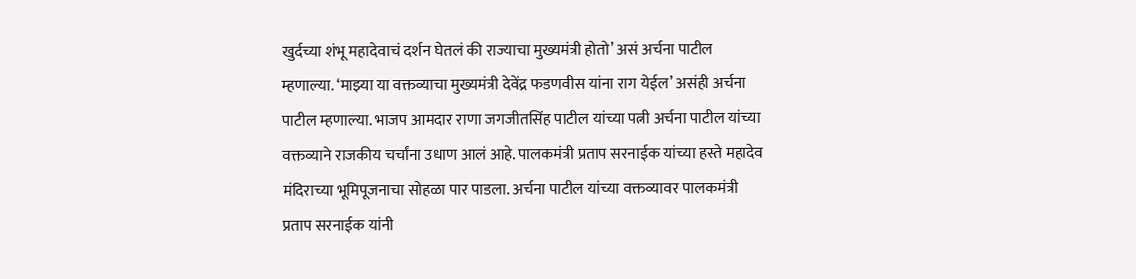खुर्दच्या शंभू महादेवाचं दर्शन घेतलं की राज्याचा मुख्यमंत्री होतो’ असं अर्चना पाटील म्हणाल्या. ‘माझ्या या वक्तव्याचा मुख्यमंत्री देवेंद्र फडणवीस यांना राग येईल’ असंही अर्चना पाटील म्हणाल्या. भाजप आमदार राणा जगजीतसिंह पाटील यांच्या पत्नी अर्चना पाटील यांच्या वक्तव्याने राजकीय चर्चांना उधाण आलं आहे. पालकमंत्री प्रताप सरनाईक यांच्या हस्ते महादेव मंदिराच्या भूमिपूजनाचा सोहळा पार पाडला. अर्चना पाटील यांच्या वक्तव्यावर पालकमंत्री प्रताप सरनाईक यांनी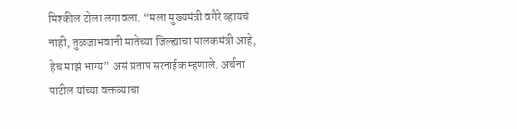मिश्कील टोला लगावला. “मला मुख्यमंत्री वगैरे व्हायचं नाही, तुळजाभवानी मातेच्या जिल्ह्याचा पालकमंत्री आहे, हेच माझं भाग्य” असं प्रताप सरनाईक म्हणाले. अर्चना पाटील यांच्या वक्तव्याचा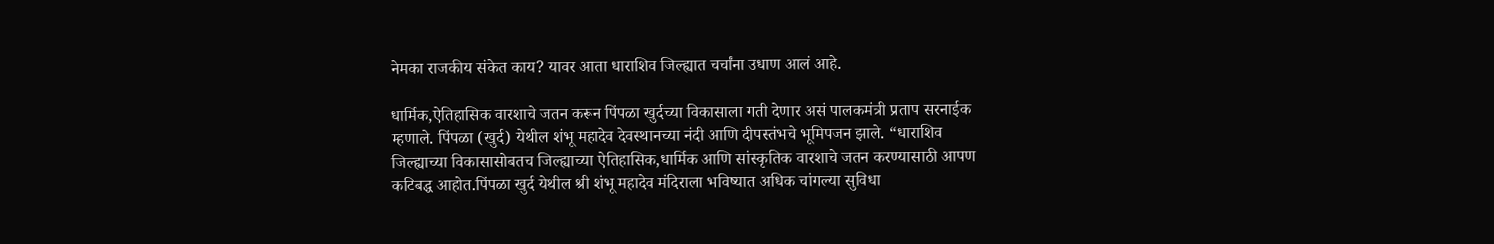नेमका राजकीय संकेत काय? यावर आता धाराशिव जिल्ह्यात चर्चांना उधाण आलं आहे.

धार्मिक,ऐतिहासिक वारशाचे जतन करून पिंपळा खुर्दच्या विकासाला गती देणार असं पालकमंत्री प्रताप सरनाईक म्हणाले. पिंपळा (खुर्द) येथील शंभू महादेव देवस्थानच्या नंदी आणि दीपस्तंभचे भूमिपजन झाले. “धाराशिव जिल्ह्याच्या विकासासोबतच जिल्ह्याच्या ऐतिहासिक,धार्मिक आणि सांस्कृतिक वारशाचे जतन करण्यासाठी आपण कटिबद्ध आहोत.पिंपळा खुर्द येथील श्री शंभू महादेव मंदिराला भविष्यात अधिक चांगल्या सुविधा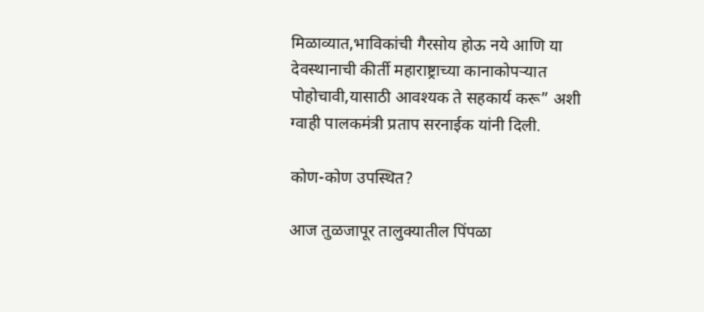मिळाव्यात,भाविकांची गैरसोय होऊ नये आणि या देवस्थानाची कीर्ती महाराष्ट्राच्या कानाकोपऱ्यात पोहोचावी,यासाठी आवश्यक ते सहकार्य करू” अशी ग्वाही पालकमंत्री प्रताप सरनाईक यांनी दिली.

कोण-कोण उपस्थित?

आज तुळजापूर तालुक्यातील पिंपळा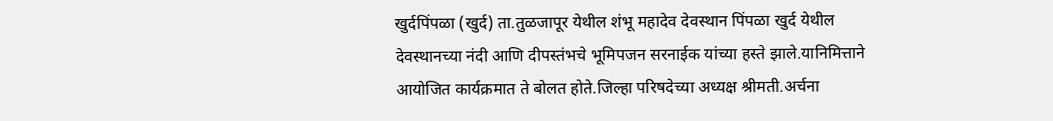खुर्दपिंपळा (खुर्द) ता.तुळजापूर येथील शंभू महादेव देवस्थान पिंपळा खुर्द येथील देवस्थानच्या नंदी आणि दीपस्तंभचे भूमिपजन सरनाईक यांच्या हस्ते झाले.यानिमित्ताने आयोजित कार्यक्रमात ते बोलत होते.जिल्हा परिषदेच्या अध्यक्ष श्रीमती.अर्चना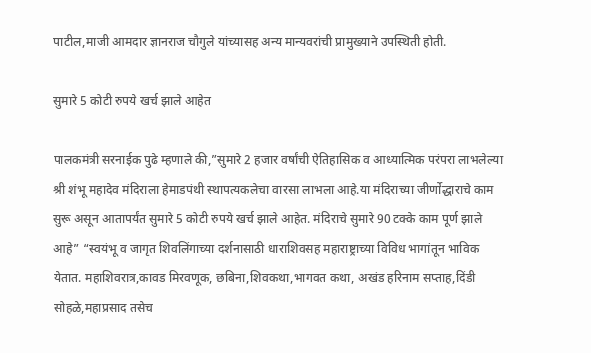पाटील,माजी आमदार ज्ञानराज चौगुले यांच्यासह अन्य मान्यवरांची प्रामुख्याने उपस्थिती होती.

सुमारे 5 कोटी रुपये खर्च झाले आहेत

पालकमंत्री सरनाईक पुढे म्हणाले की,”सुमारे 2 हजार वर्षांची ऐतिहासिक व आध्यात्मिक परंपरा लाभलेल्या श्री शंभू महादेव मंदिराला हेमाडपंथी स्थापत्यकलेचा वारसा लाभला आहे.या मंदिराच्या जीर्णोद्धाराचे काम सुरू असून आतापर्यंत सुमारे 5 कोटी रुपये खर्च झाले आहेत. मंदिराचे सुमारे 90 टक्के काम पूर्ण झाले आहे” “स्वयंभू व जागृत शिवलिंगाच्या दर्शनासाठी धाराशिवसह महाराष्ट्राच्या विविध भागांतून भाविक येतात. महाशिवरात्र,कावड मिरवणूक, छबिना,शिवकथा,भागवत कथा, अखंड हरिनाम सप्ताह,दिंडी सोहळे,महाप्रसाद तसेच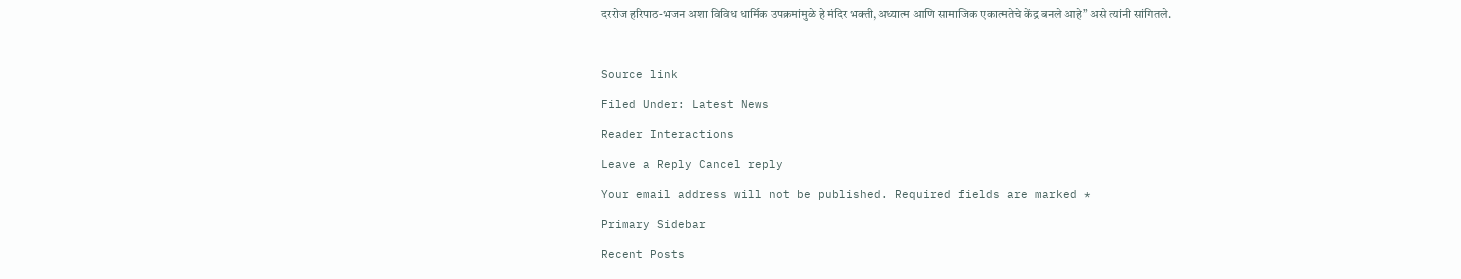दररोज हरिपाठ-भजन अशा विविध धार्मिक उपक्रमांमुळे हे मंदिर भक्ती,अध्यात्म आणि सामाजिक एकात्मतेचे केंद्र बनले आहे” असे त्यांनी सांगितले.



Source link

Filed Under: Latest News

Reader Interactions

Leave a Reply Cancel reply

Your email address will not be published. Required fields are marked *

Primary Sidebar

Recent Posts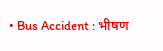• Bus Accident : भीषण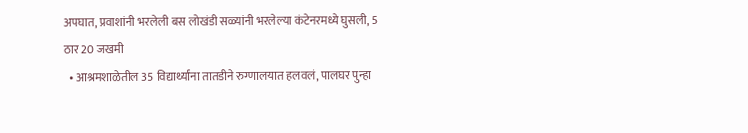अपघात, प्रवाशांनी भरलेली बस लोखंडी सळ्यांनी भरलेल्या कंटेनरमध्ये घुसली, 5 ठार 20 जखमी
  • आश्रमशाळेतील 35 विद्यार्थ्यांना तातडीने रुग्णालयात हलवलं, पालघर पुन्हा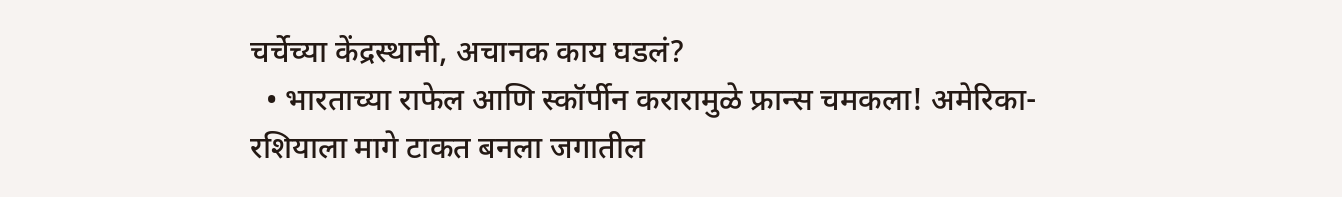चर्चेच्या केंद्रस्थानी, अचानक काय घडलं?
  • भारताच्या राफेल आणि स्कॉर्पीन करारामुळे फ्रान्स चमकला! अमेरिका-रशियाला मागे टाकत बनला जगातील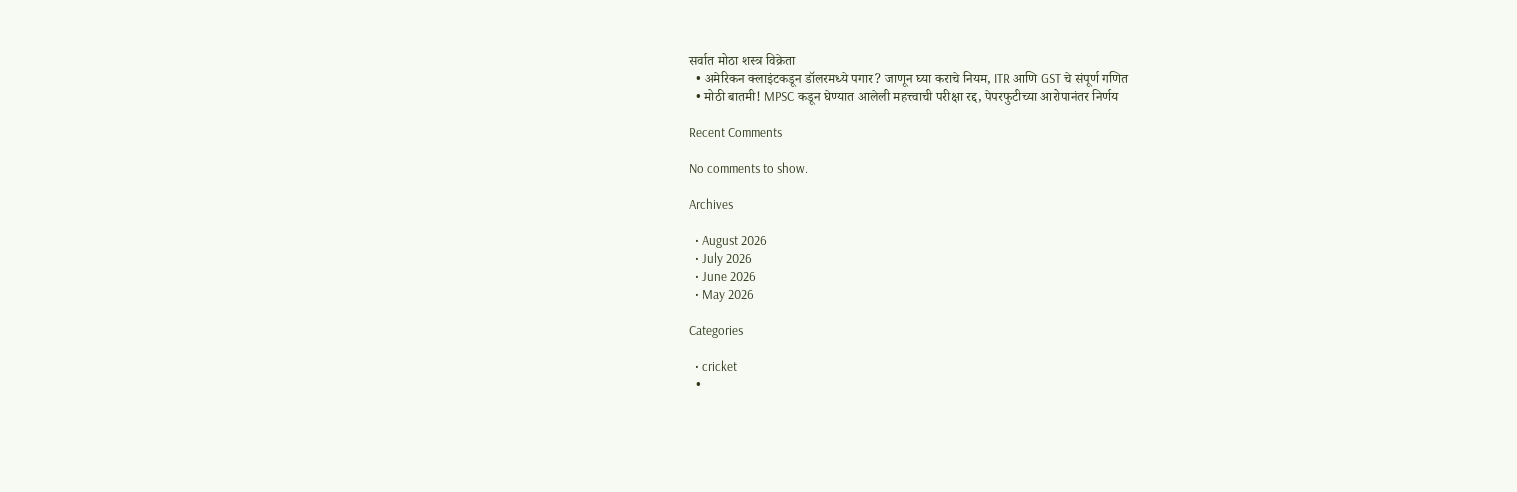सर्वात मोठा शस्त्र विक्रेता
  • अमेरिकन क्लाइंटकडून डॉलरमध्ये पगार? जाणून घ्या कराचे नियम, ITR आणि GST चे संपूर्ण गणित
  • मोठी बातमी! MPSC कडून घेण्यात आलेली महत्त्वाची परीक्षा रद्द, पेपरफुटीच्या आरोपानंतर निर्णय

Recent Comments

No comments to show.

Archives

  • August 2026
  • July 2026
  • June 2026
  • May 2026

Categories

  • cricket
  •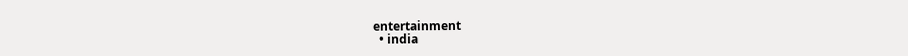entertainment
  • india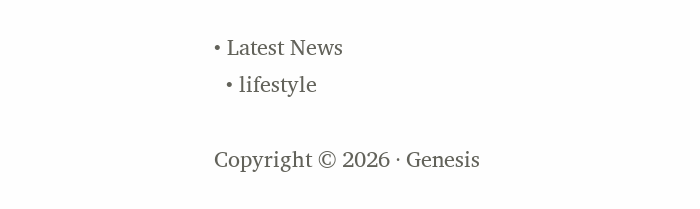• Latest News
  • lifestyle

Copyright © 2026 · Genesis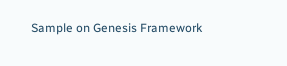Sample on Genesis Framework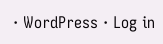· WordPress · Log in